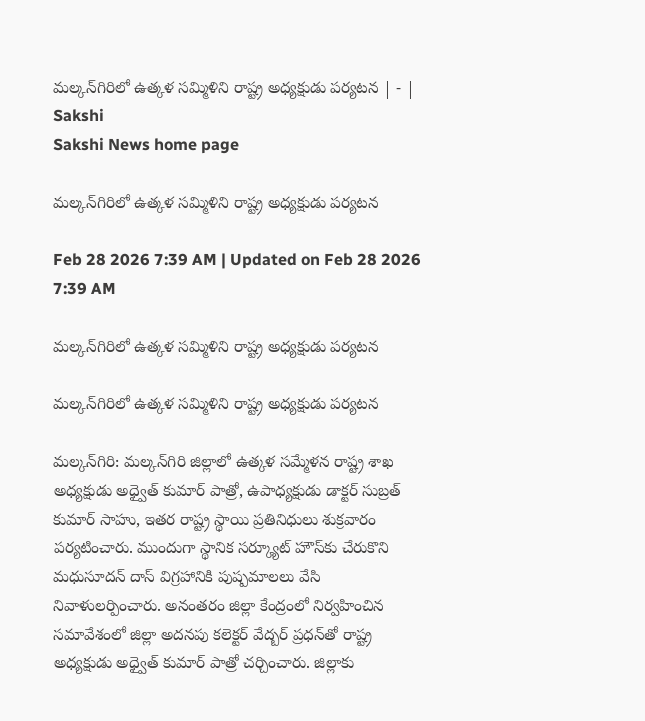మల్కన్‌గిరిలో ఉత్కళ సమ్మిళిని రాష్ట్ర అధ్యక్షుడు పర్యటన | - | Sakshi
Sakshi News home page

మల్కన్‌గిరిలో ఉత్కళ సమ్మిళిని రాష్ట్ర అధ్యక్షుడు పర్యటన

Feb 28 2026 7:39 AM | Updated on Feb 28 2026 7:39 AM

మల్కన్‌గిరిలో ఉత్కళ సమ్మిళిని రాష్ట్ర అధ్యక్షుడు పర్యటన

మల్కన్‌గిరిలో ఉత్కళ సమ్మిళిని రాష్ట్ర అధ్యక్షుడు పర్యటన

మల్కన్‌గిరి: మల్కన్‌గిరి జిల్లాలో ఉత్కళ సమ్మేళన రాష్ట్ర శాఖ అధ్యక్షుడు అధ్వైత్‌ కుమార్‌ పాత్రో, ఉపాధ్యక్షుడు డాక్టర్‌ సుబ్రత్‌ కుమార్‌ సాహు, ఇతర రాష్ట్ర స్థాయి ప్రతినిధులు శుక్రవారం పర్యటించారు. ముందుగా స్థానిక సర్క్యూట్‌ హౌస్‌కు చేరుకొని మధుసూదన్‌ దాస్‌ విగ్రహానికి పుష్పమాలలు వేసి నివాళులర్పించారు. అనంతరం జిల్లా కేంద్రంలో నిర్వహించిన సమావేశంలో జిల్లా అదనపు కలెక్టర్‌ వేద్బర్‌ ప్రధన్‌తో రాష్ట్ర అధ్యక్షుడు అధ్వైత్‌ కుమార్‌ పాత్రో చర్చించారు. జిల్లాకు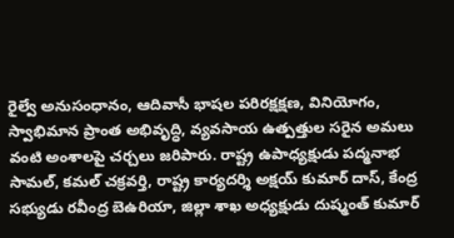రైల్వే అనుసంధానం, ఆదివాసీ భాషల పరిరక్షక్షణ, వినియోగం, స్వాభిమాన ప్రాంత అభివృద్ధి, వ్యవసాయ ఉత్పత్తుల సరైన అమలు వంటి అంశాలపై చర్చలు జరిపారు. రాష్ట్ర ఉపాధ్యక్షుడు పద్మనాభ సామల్‌, కమల్‌ చక్రవర్తి, రాష్ట్ర కార్యదర్శి అక్షయ్‌ కుమార్‌ దాస్‌, కేంద్ర సభ్యుడు రవీంద్ర బెఉరియా, జిల్లా శాఖ అధ్యక్షుడు దుష్మంత్‌ కుమార్‌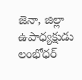జెనా, జిల్లా ఉపాధ్యక్షుడు లంభోధర్‌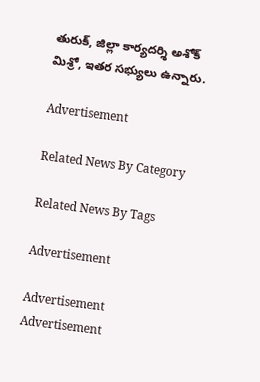తురుక్‌, జిల్లా కార్యదర్శి అశోక్‌ మిశ్రో, ఇతర సభ్యులు ఉన్నారు.

Advertisement

Related News By Category

Related News By Tags

Advertisement

Advertisement
Advertisement